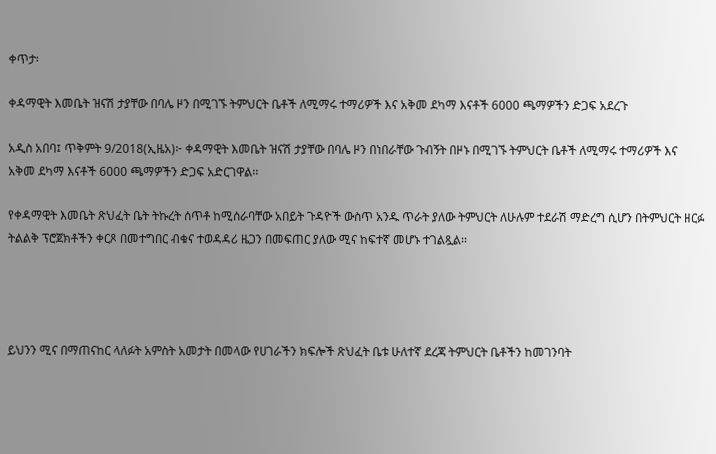ቀጥታ፡

ቀዳማዊት እመቤት ዝናሽ ታያቸው በባሌ ዞን በሚገኙ ትምህርት ቤቶች ለሚማሩ ተማሪዎች እና አቅመ ደካማ እናቶች 6000 ጫማዎችን ድጋፍ አደረጉ

አዲስ አበባ፤ ጥቅምት 9/2018(ኢዜአ)፦ ቀዳማዊት እመቤት ዝናሽ ታያቸው በባሌ ዞን በነበራቸው ጉብኝት በዞኑ በሚገኙ ትምህርት ቤቶች ለሚማሩ ተማሪዎች እና አቅመ ደካማ እናቶች 6000 ጫማዎችን ድጋፍ አድርገዋል፡፡

የቀዳማዊት እመቤት ጽህፈት ቤት ትኩረት ሰጥቶ ከሚሰራባቸው አበይት ጉዳዮች ውስጥ አንዱ ጥራት ያለው ትምህርት ለሁሉም ተደራሽ ማድረግ ሲሆን በትምህርት ዘርፉ ትልልቅ ፕሮጀክቶችን ቀርጾ በመተግበር ብቁና ተወዳዳሪ ዜጋን በመፍጠር ያለው ሚና ከፍተኛ መሆኑ ተገልጿል፡፡




ይህንን ሚና በማጠናከር ላለፉት አምስት አመታት በመላው የሀገራችን ክፍሎች ጽህፈት ቤቱ ሁለተኛ ደረጃ ትምህርት ቤቶችን ከመገንባት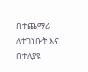በተጨማሪ ለተገነቡት እና በተለያዩ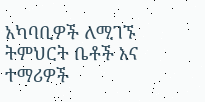አካባቢዎች ለሚገኙ ትምህርት ቤቶች እና ተማሪዎች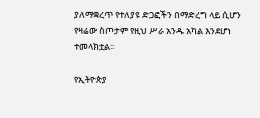ያለማቋረጥ የተለያዩ ድጋፎችን በማድረግ ላይ ሲሆን የዛሬው ስጦታም የዚህ ሥራ አንዱ አካል እንደሆነ ተመላክቷል፡፡

የኢትዮጵያ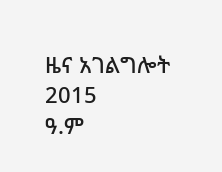ዜና አገልግሎት
2015
ዓ.ም